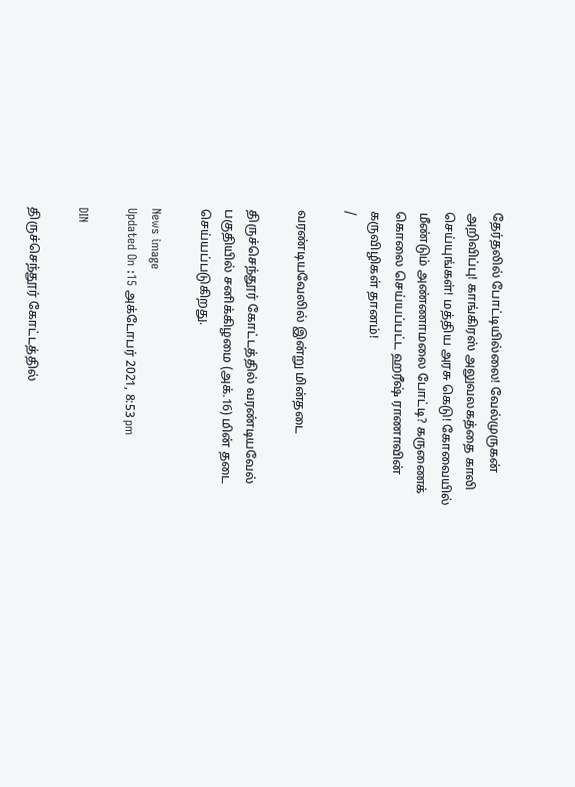தேர்தலில் போட்டியில்லை! வேல்முருகன் அறிவிப்பு! காங்கிரஸ் அலுவலகத்தை காலி செய்யுங்கள்! மத்திய அரசு கெடு! கோவையில் மீண்டும் அண்ணாமலை போட்டி? கருணைக் கொலை செய்யப்பட்ட ஹரீஷ் ராணாவின் கருவிழிகள் தானம்!
/

வரண்டியவேலில் இன்று மின்தடை

திருச்செந்தூர் கோட்டத்தில் வரண்டியவேல் பகுதியில் சனிக்கிழமை (அக்.16) மின் தடை செய்யப்படுகிறது.

News image
Updated On :15 அக்டோபர் 2021, 8:53 pm

DIN

திருச்செந்தூர் கோட்டத்தில்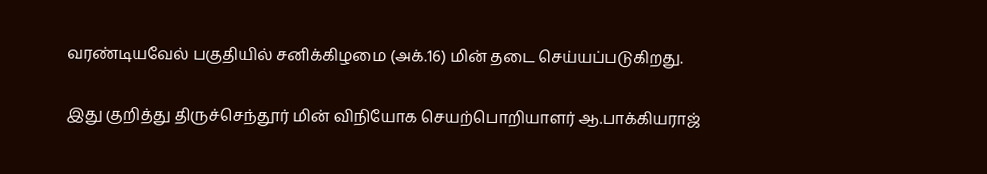வரண்டியவேல் பகுதியில் சனிக்கிழமை (அக்.16) மின் தடை செய்யப்படுகிறது.

இது குறித்து திருச்செந்தூர் மின் விநியோக செயற்பொறியாளர் ஆ.பாக்கியராஜ்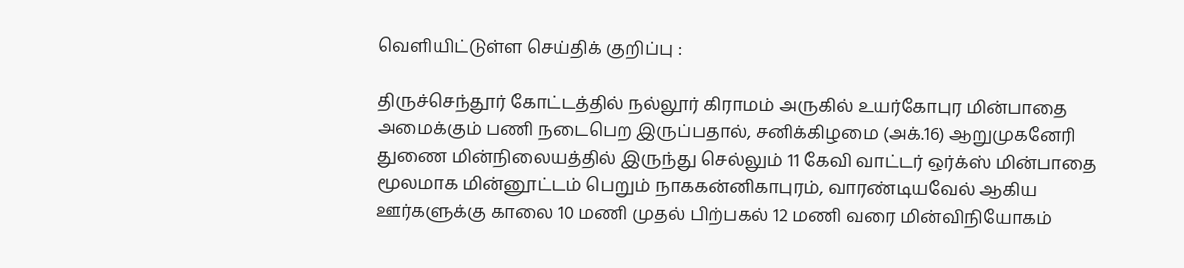வெளியிட்டுள்ள செய்திக் குறிப்பு :

திருச்செந்தூர் கோட்டத்தில் நல்லூர் கிராமம் அருகில் உயர்கோபுர மின்பாதை அமைக்கும் பணி நடைபெற இருப்பதால், சனிக்கிழமை (அக்.16) ஆறுமுகனேரி துணை மின்நிலையத்தில் இருந்து செல்லும் 11 கேவி வாட்டர் ஒர்க்ஸ் மின்பாதை மூலமாக மின்னூட்டம் பெறும் நாககன்னிகாபுரம், வாரண்டியவேல் ஆகிய ஊர்களுக்கு காலை 10 மணி முதல் பிற்பகல் 12 மணி வரை மின்விநியோகம்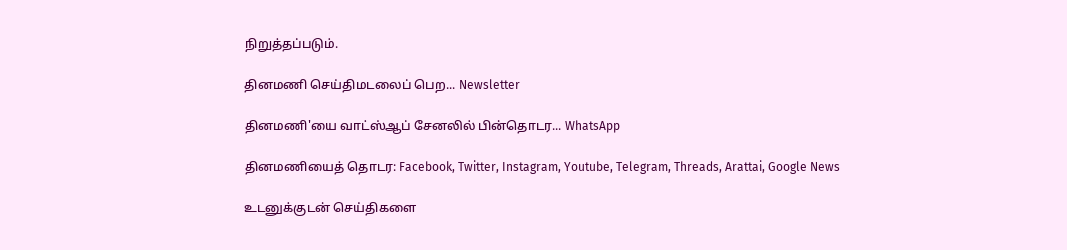நிறுத்தப்படும்.

தினமணி செய்திமடலைப் பெற... Newsletter

தினமணி'யை வாட்ஸ்ஆப் சேனலில் பின்தொடர... WhatsApp

தினமணியைத் தொடர: Facebook, Twitter, Instagram, Youtube, Telegram, Threads, Arattai, Google News

உடனுக்குடன் செய்திகளை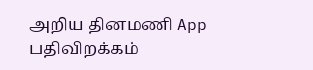அறிய தினமணி App பதிவிறக்கம்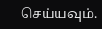செய்யவும்.